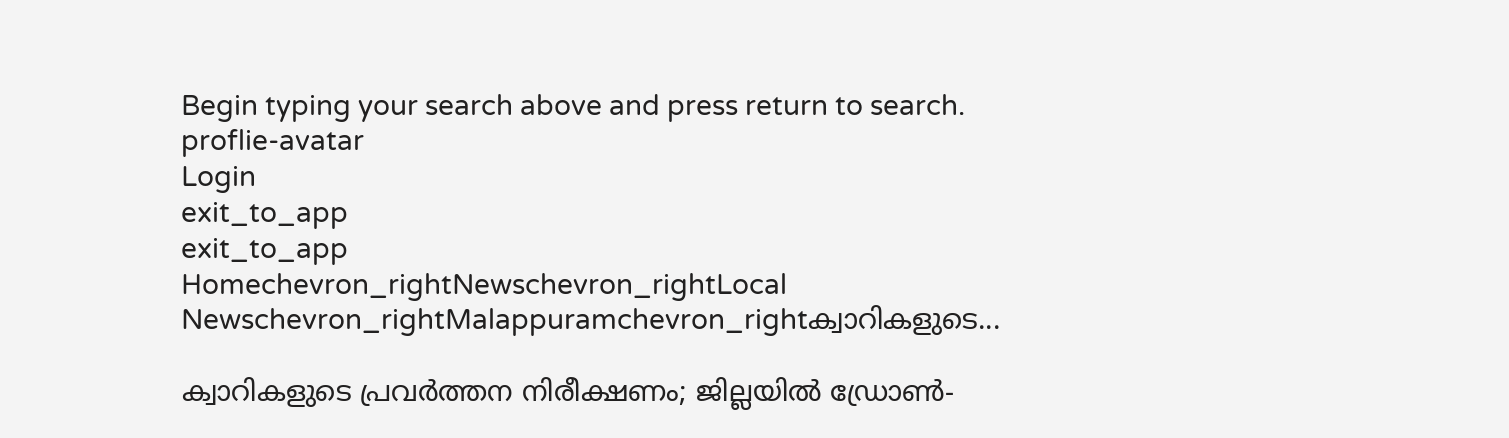Begin typing your search above and press return to search.
proflie-avatar
Login
exit_to_app
exit_to_app
Homechevron_rightNewschevron_rightLocal Newschevron_rightMalappuramchevron_rightക്വാറികളുടെ...

ക്വാറികളുടെ പ്രവര്‍ത്തന നിരീക്ഷണം; ജില്ലയില്‍ ഡ്രോണ്‍-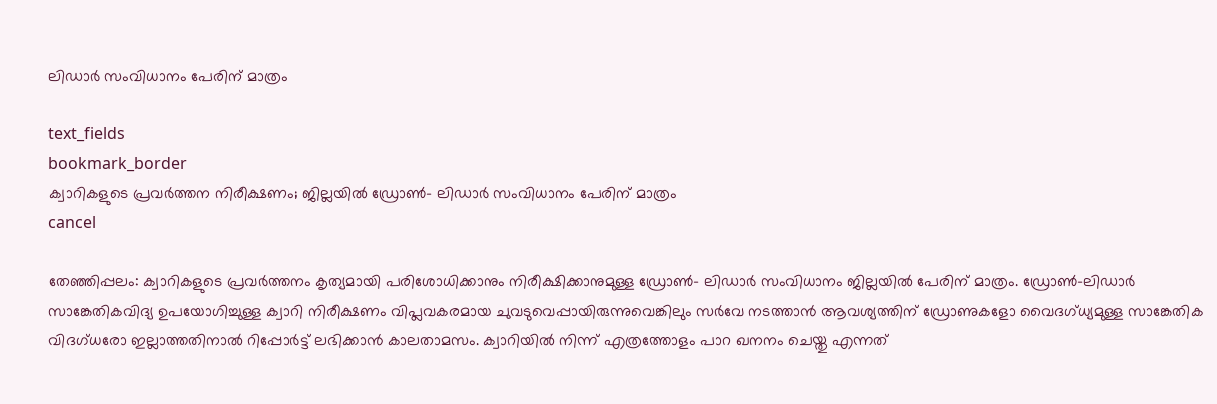ലിഡാര്‍ സംവിധാനം പേരിന് മാത്രം

text_fields
bookmark_border
ക്വാറികളുടെ പ്രവര്‍ത്തന നിരീക്ഷണം; ജില്ലയില്‍ ഡ്രോണ്‍- ലിഡാര്‍ സംവിധാനം പേരിന് മാത്രം
cancel

തേഞ്ഞിപ്പലം: ക്വാറികളുടെ പ്രവര്‍ത്തനം കൃത്യമായി പരിശോധിക്കാനും നിരീക്ഷിക്കാനുമുള്ള ഡ്രോണ്‍- ലിഡാര്‍ സംവിധാനം ജില്ലയില്‍ പേരിന് മാത്രം. ഡ്രോണ്‍-ലിഡാര്‍ സാങ്കേതികവിദ്യ ഉപയോഗിച്ചുള്ള ക്വാറി നിരീക്ഷണം വിപ്ലവകരമായ ചുവടുവെപ്പായിരുന്നുവെങ്കിലും സർവേ നടത്താന്‍ ആവശ്യത്തിന് ഡ്രോണുകളോ വൈദഗ്ധ്യമുള്ള സാങ്കേതിക വിദഗ്ധരോ ഇല്ലാത്തതിനാല്‍ റിപ്പോര്‍ട്ട് ലഭിക്കാന്‍ കാലതാമസം. ക്വാറിയില്‍ നിന്ന് എത്രത്തോളം പാറ ഖനനം ചെയ്തു എന്നത്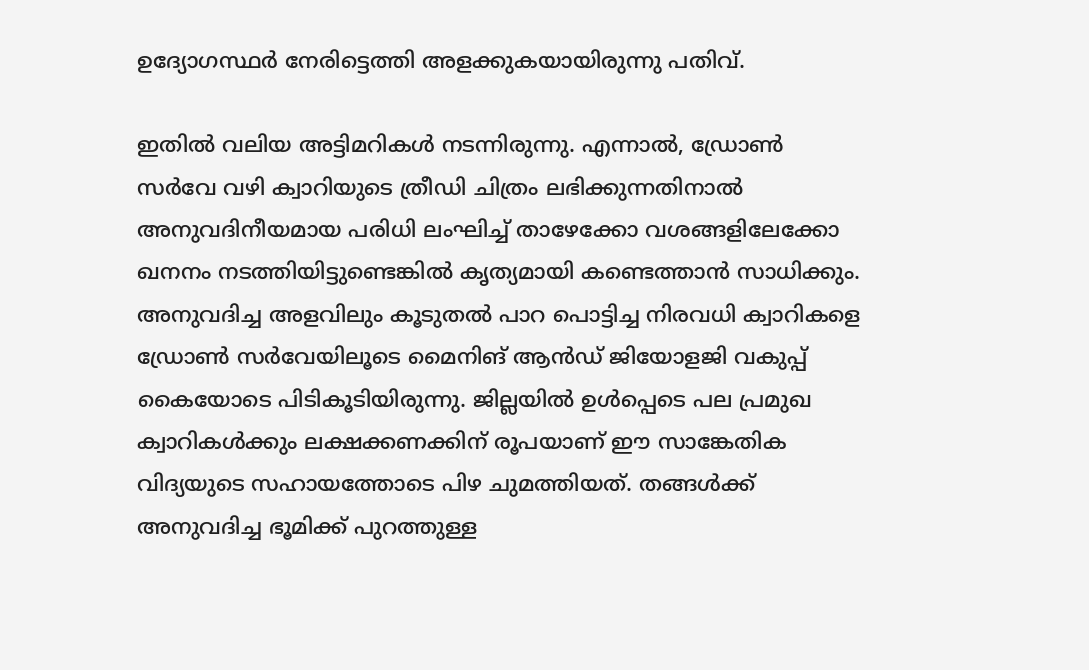ഉദ്യോഗസ്ഥര്‍ നേരിട്ടെത്തി അളക്കുകയായിരുന്നു പതിവ്.

ഇതില്‍ വലിയ അട്ടിമറികള്‍ നടന്നിരുന്നു. എന്നാല്‍, ഡ്രോണ്‍ സർവേ വഴി ക്വാറിയുടെ ത്രീഡി ചിത്രം ലഭിക്കുന്നതിനാല്‍ അനുവദിനീയമായ പരിധി ലംഘിച്ച് താഴേക്കോ വശങ്ങളിലേക്കോ ഖനനം നടത്തിയിട്ടുണ്ടെങ്കില്‍ കൃത്യമായി കണ്ടെത്താന്‍ സാധിക്കും. അനുവദിച്ച അളവിലും കൂടുതല്‍ പാറ പൊട്ടിച്ച നിരവധി ക്വാറികളെ ഡ്രോണ്‍ സർവേയിലൂടെ മൈനിങ് ആൻഡ് ജിയോളജി വകുപ്പ് കൈയോടെ പിടികൂടിയിരുന്നു. ജില്ലയില്‍ ഉള്‍പ്പെടെ പല പ്രമുഖ ക്വാറികള്‍ക്കും ലക്ഷക്കണക്കിന് രൂപയാണ് ഈ സാങ്കേതിക വിദ്യയുടെ സഹായത്തോടെ പിഴ ചുമത്തിയത്. തങ്ങള്‍ക്ക് അനുവദിച്ച ഭൂമിക്ക് പുറത്തുള്ള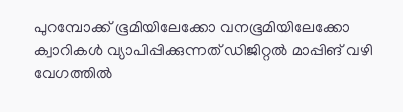പുറമ്പോക്ക് ഭൂമിയിലേക്കോ വനഭൂമിയിലേക്കോ ക്വാറികള്‍ വ്യാപിപ്പിക്കുന്നത് ഡിജിറ്റല്‍ മാപ്പിങ് വഴി വേഗത്തില്‍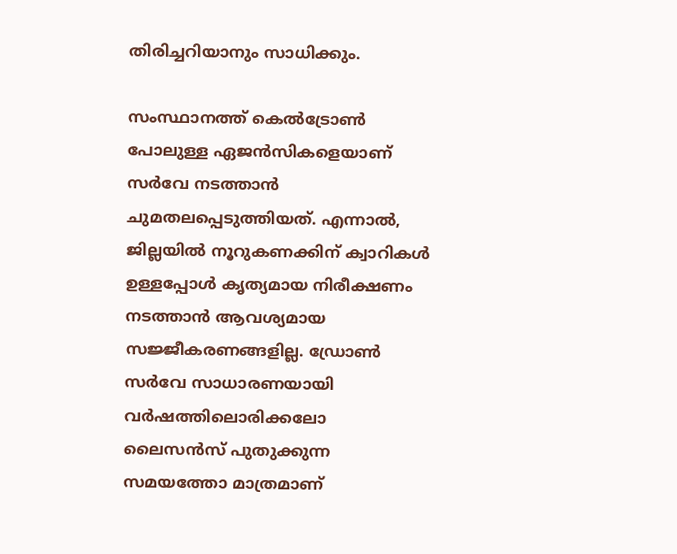തിരിച്ചറിയാനും സാധിക്കും.

സംസ്ഥാനത്ത് കെല്‍ട്രോണ്‍ പോലുള്ള ഏജന്‍സികളെയാണ് സർവേ നടത്താന്‍ ചുമതലപ്പെടുത്തിയത്. എന്നാല്‍, ജില്ലയില്‍ നൂറുകണക്കിന് ക്വാറികള്‍ ഉള്ളപ്പോള്‍ കൃത്യമായ നിരീക്ഷണം നടത്താന്‍ ആവശ്യമായ സജ്ജീകരണങ്ങളില്ല. ഡ്രോണ്‍ സർവേ സാധാരണയായി വര്‍ഷത്തിലൊരിക്കലോ ലൈസന്‍സ് പുതുക്കുന്ന സമയത്തോ മാത്രമാണ്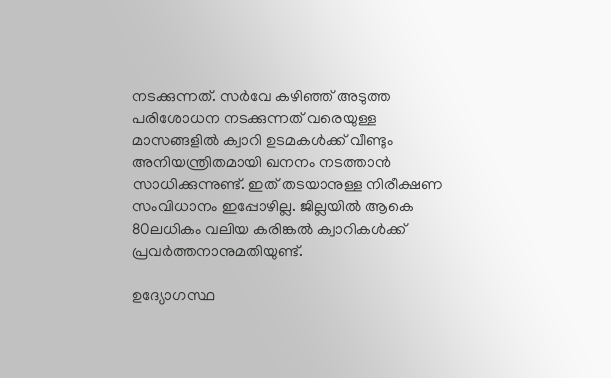നടക്കുന്നത്. സർവേ കഴിഞ്ഞ് അടുത്ത പരിശോധന നടക്കുന്നത് വരെയുള്ള മാസങ്ങളില്‍ ക്വാറി ഉടമകള്‍ക്ക് വീണ്ടും അനിയന്ത്രിതമായി ഖനനം നടത്താന്‍ സാധിക്കുന്നുണ്ട്. ഇത് തടയാനുള്ള നിരീക്ഷണ സംവിധാനം ഇപ്പോഴില്ല. ജില്ലയില്‍ ആകെ 80ലധികം വലിയ കരിങ്കല്‍ ക്വാറികള്‍ക്ക് പ്രവര്‍ത്തനാനുമതിയുണ്ട്.

ഉദ്യോഗസ്ഥ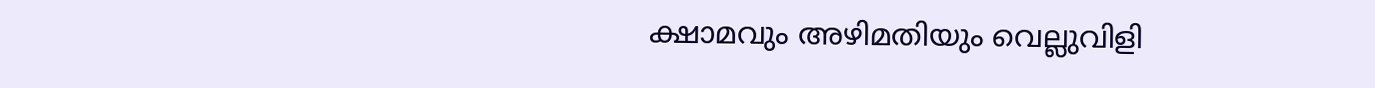ക്ഷാമവും അഴിമതിയും വെല്ലുവിളി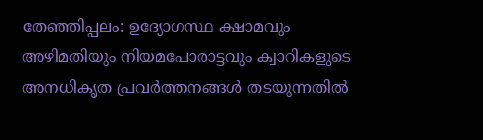തേഞ്ഞിപ്പലം: ഉദ്യോഗസ്ഥ ക്ഷാമവും അഴിമതിയും നിയമപോരാട്ടവും ക്വാറികളുടെ അനധികൃത പ്രവര്‍ത്തനങ്ങള്‍ തടയുന്നതില്‍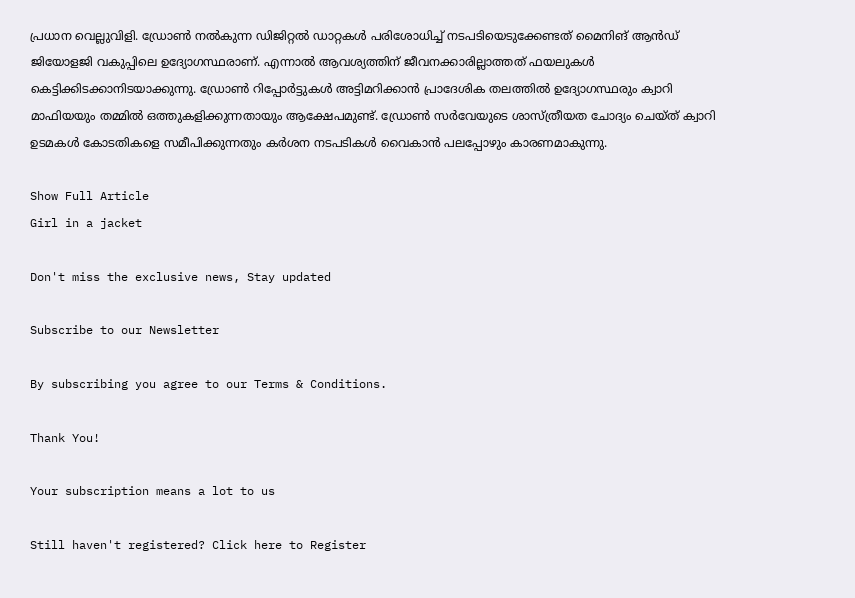പ്രധാന വെല്ലുവിളി. ഡ്രോണ്‍ നല്‍കുന്ന ഡിജിറ്റല്‍ ഡാറ്റകൾ പരിശോധിച്ച് നടപടിയെടുക്കേണ്ടത് മൈനിങ് ആൻഡ് ജിയോളജി വകുപ്പിലെ ഉദ്യോഗസ്ഥരാണ്. എന്നാല്‍ ആവശ്യത്തിന് ജീവനക്കാരില്ലാത്തത് ഫയലുകള്‍ കെട്ടിക്കിടക്കാനിടയാക്കുന്നു. ഡ്രോണ്‍ റിപ്പോര്‍ട്ടുകള്‍ അട്ടിമറിക്കാന്‍ പ്രാദേശിക തലത്തില്‍ ഉദ്യോഗസ്ഥരും ക്വാറി മാഫിയയും തമ്മില്‍ ഒത്തുകളിക്കുന്നതായും ആക്ഷേപമുണ്ട്. ഡ്രോണ്‍ സര്‍വേയുടെ ശാസ്ത്രീയത ചോദ്യം ചെയ്ത് ക്വാറി ഉടമകള്‍ കോടതികളെ സമീപിക്കുന്നതും കര്‍ശന നടപടികള്‍ വൈകാന്‍ പലപ്പോഴും കാരണമാകുന്നു.

Show Full Article
Girl in a jacket

Don't miss the exclusive news, Stay updated

Subscribe to our Newsletter

By subscribing you agree to our Terms & Conditions.

Thank You!

Your subscription means a lot to us

Still haven't registered? Click here to Register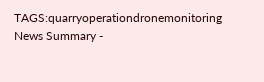TAGS:quarryoperationdronemonitoring
News Summary -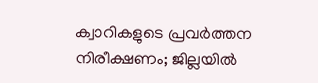ക്വാറികളുടെ പ്രവര്‍ത്തന നിരീക്ഷണം; ജില്ലയില്‍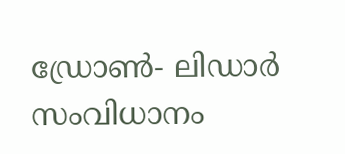ഡ്രോണ്‍- ലിഡാര്‍ സംവിധാനം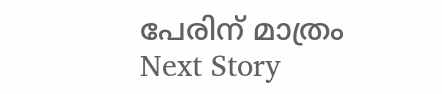പേരിന് മാത്രം
Next Story